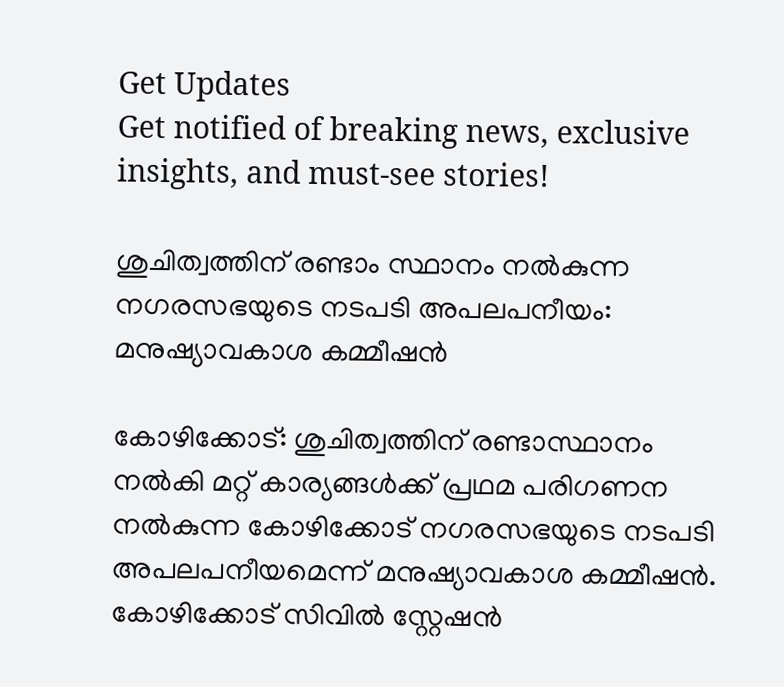Get Updates
Get notified of breaking news, exclusive insights, and must-see stories!

ശുചിത്വത്തിന് രണ്ടാം സ്ഥാനം നല്‍കുന്ന നഗരസഭയുടെ നടപടി അപലപനീയം: മനുഷ്യാവകാശ കമ്മീഷന്‍

കോഴിക്കോട്: ശുചിത്വത്തിന് രണ്ടാസ്ഥാനം നല്‍കി മറ്റ് കാര്യങ്ങള്‍ക്ക് പ്രഥമ പരിഗണന നല്‍കുന്ന കോഴിക്കോട് നഗരസഭയുടെ നടപടി അപലപനീയമെന്ന് മനുഷ്യാവകാശ കമ്മീഷന്‍. കോഴിക്കോട് സിവില്‍ സ്റ്റേഷന്‍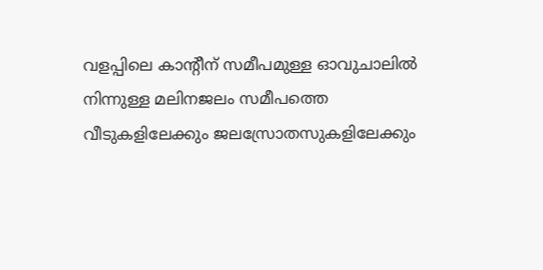വളപ്പിലെ കാന്റീന് സമീപമുള്ള ഓവുചാലില്‍ നിന്നുള്ള മലിനജലം സമീപത്തെ വീടുകളിലേക്കും ജലസ്രോതസുകളിലേക്കും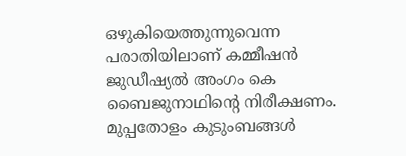ഒഴുകിയെത്തുന്നുവെന്ന പരാതിയിലാണ് കമ്മീഷന്‍ ജുഡീഷ്യല്‍ അംഗം കെ ബൈജുനാഥിന്റെ നിരീക്ഷണം. മുപ്പതോളം കുടുംബങ്ങള്‍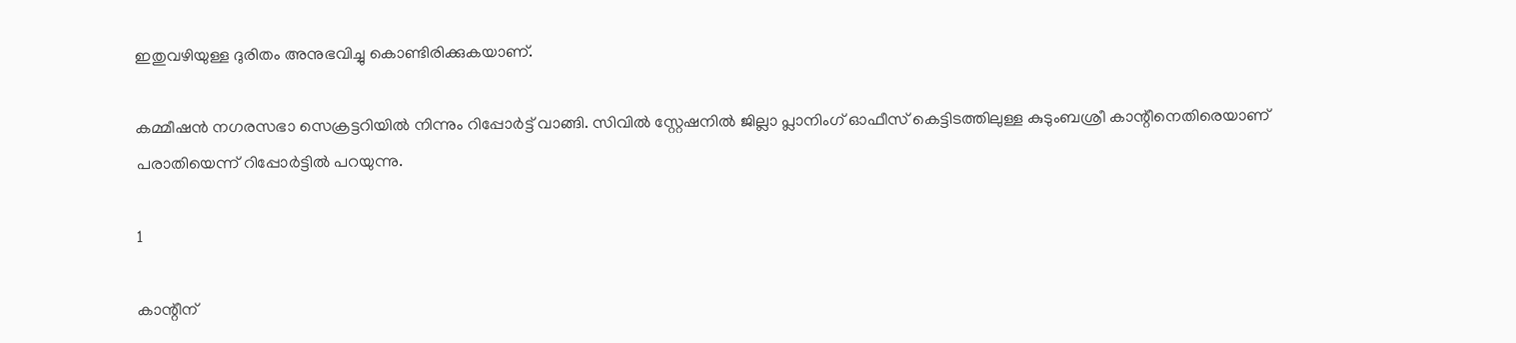ഇതുവഴിയുള്ള ദുരിതം അനുഭവിച്ചു കൊണ്ടിരിക്കുകയാണ്.

കമ്മീഷന്‍ നഗരസഭാ സെക്രട്ടറിയില്‍ നിന്നും റിപ്പോര്‍ട്ട് വാങ്ങി. സിവില്‍ സ്റ്റേഷനില്‍ ജില്ലാ പ്ലാനിംഗ് ഓഫീസ് കെട്ടിടത്തിലുള്ള കുടുംബശ്രീ കാന്റീനെതിരെയാണ് പരാതിയെന്ന് റിപ്പോര്‍ട്ടില്‍ പറയുന്നു.

1

കാന്റീന്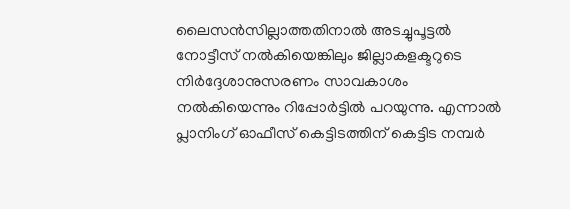ലൈസന്‍സില്ലാത്തതിനാല്‍ അടച്ചുപൂട്ടല്‍ നോട്ടീസ് നല്‍കിയെങ്കിലും ജില്ലാകളക്ടറുടെ നിര്‍ദ്ദേശാനുസരണം സാവകാശം നല്‍കിയെന്നും റിപ്പോര്‍ട്ടില്‍ പറയുന്നു. എന്നാല്‍ പ്ലാനിംഗ് ഓഫീസ് കെട്ടിടത്തിന് കെട്ടിട നമ്പര്‍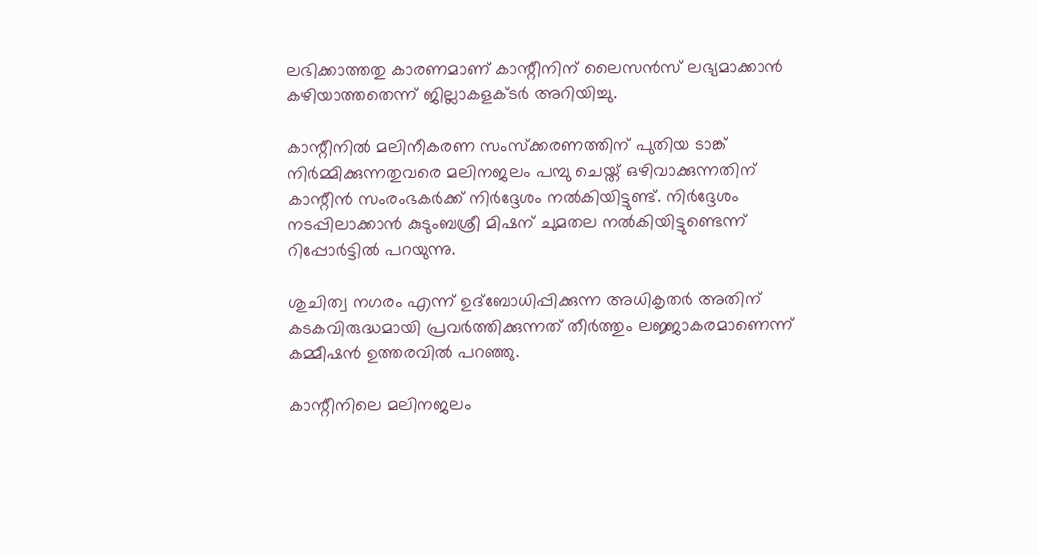ലഭിക്കാത്തതു കാരണമാണ് കാന്റീനിന് ലൈസന്‍സ് ലഭ്യമാക്കാന്‍ കഴിയാത്തതെന്ന് ജില്ലാകളക്ടര്‍ അറിയിച്ചു.

കാന്റീനില്‍ മലിനീകരണ സംസ്‌ക്കരണത്തിന് പുതിയ ടാങ്ക് നിര്‍മ്മിക്കുന്നതുവരെ മലിനജലം പമ്പു ചെയ്ത് ഒഴിവാക്കുന്നതിന് കാന്റീന്‍ സംരംഭകര്‍ക്ക് നിര്‍ദ്ദേശം നല്‍കിയിട്ടുണ്ട്. നിര്‍ദ്ദേശം നടപ്പിലാക്കാന്‍ കുടുംബശ്രീ മിഷന് ചുമതല നല്‍കിയിട്ടുണ്ടെന്ന് റിപ്പോര്‍ട്ടില്‍ പറയുന്നു.

ശുചിത്വ നഗരം എന്ന് ഉദ്‌ബോധിപ്പിക്കുന്ന അധികൃതര്‍ അതിന് കടകവിരുദ്ധമായി പ്രവര്‍ത്തിക്കുന്നത് തീര്‍ത്തും ലജ്ജാകരമാണെന്ന് കമ്മീഷന്‍ ഉത്തരവില്‍ പറഞ്ഞു.

കാന്റീനിലെ മലിനജലം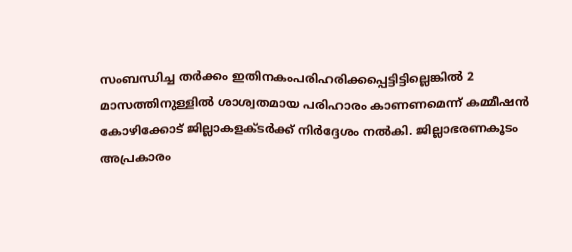സംബന്ധിച്ച തര്‍ക്കം ഇതിനകംപരിഹരിക്കപ്പെട്ടിട്ടില്ലെങ്കില്‍ 2 മാസത്തിനുള്ളില്‍ ശാശ്വതമായ പരിഹാരം കാണണമെന്ന് കമ്മീഷന്‍ കോഴിക്കോട് ജില്ലാകളക്ടര്‍ക്ക് നിര്‍ദ്ദേശം നല്‍കി. ജില്ലാഭരണകൂടം അപ്രകാരം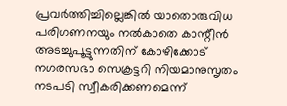പ്രവര്‍ത്തിച്ചില്ലെങ്കില്‍ യാതൊരുവിധ പരിഗണനയും നല്‍കാതെ കാന്റീന്‍ അടച്ചുപൂട്ടുന്നതിന് കോഴിക്കോട് നഗരസഭാ സെക്രട്ടറി നിയമാനുസൃതം നടപടി സ്വീകരിക്കണമെന്ന്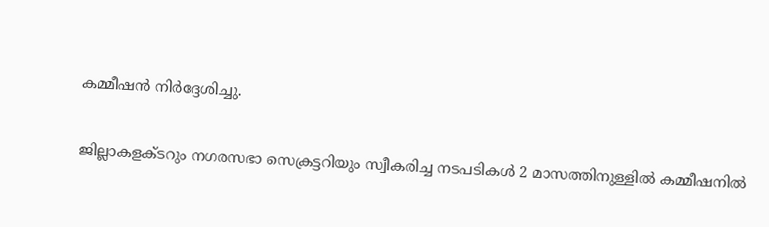കമ്മീഷന്‍ നിര്‍ദ്ദേശിച്ചു.

ജില്ലാകളക്ടറും നഗരസഭാ സെക്രട്ടറിയും സ്വീകരിച്ച നടപടികള്‍ 2 മാസത്തിനുള്ളില്‍ കമ്മീഷനില്‍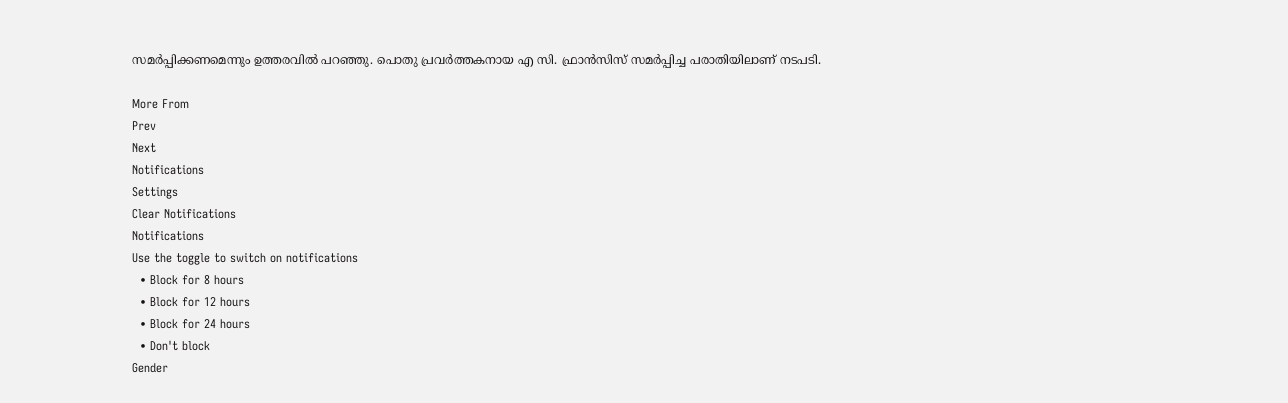സമര്‍പ്പിക്കണമെന്നും ഉത്തരവില്‍ പറഞ്ഞു. പൊതു പ്രവര്‍ത്തകനായ എ സി. ഫ്രാന്‍സിസ് സമര്‍പ്പിച്ച പരാതിയിലാണ് നടപടി.

More From
Prev
Next
Notifications
Settings
Clear Notifications
Notifications
Use the toggle to switch on notifications
  • Block for 8 hours
  • Block for 12 hours
  • Block for 24 hours
  • Don't block
Gender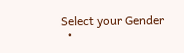Select your Gender
  •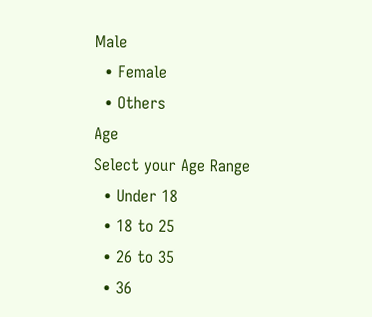Male
  • Female
  • Others
Age
Select your Age Range
  • Under 18
  • 18 to 25
  • 26 to 35
  • 36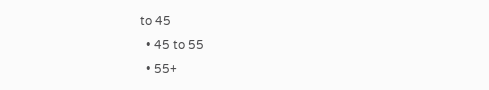to 45
  • 45 to 55
  • 55+